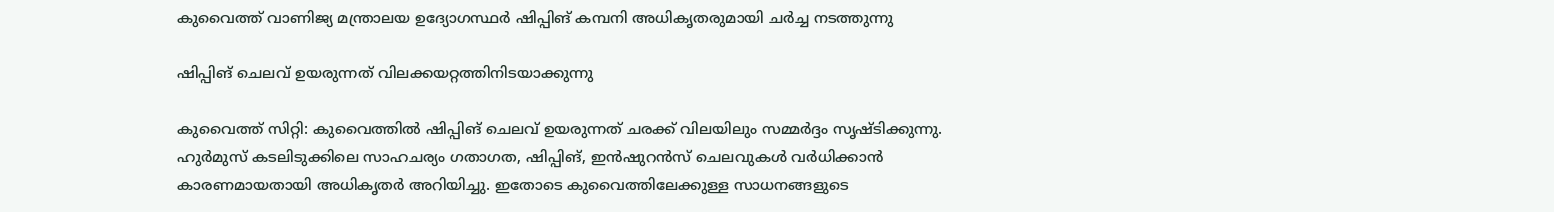കുവൈത്ത് വാണിജ്യ മന്ത്രാലയ ഉദ്യോഗസ്ഥർ ഷിപ്പിങ് കമ്പനി അധികൃതരുമായി ചർച്ച നടത്തുന്നു

ഷിപ്പിങ് ചെലവ് ഉയരുന്നത് വിലക്കയറ്റത്തിനിടയാക്കുന്നു

കുവൈത്ത് സിറ്റി: കുവൈത്തിൽ ഷിപ്പിങ് ചെലവ് ഉയരുന്നത് ചരക്ക് വിലയിലും സമ്മർദ്ദം സൃഷ്ടിക്കുന്നു. ഹുർമുസ് കടലിടുക്കിലെ സാഹചര്യം ഗതാഗത, ഷിപ്പിങ്, ഇൻഷുറൻസ് ചെലവുകൾ വർധിക്കാൻ കാരണമായതായി അധികൃതർ അറിയിച്ചു. ഇതോടെ കുവൈത്തിലേക്കുള്ള സാധനങ്ങളുടെ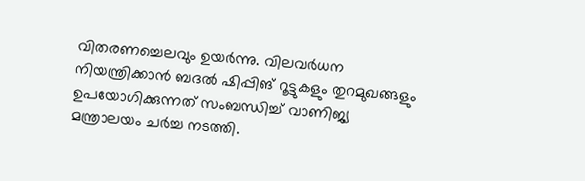വിതരണച്ചെലവും ഉയർന്നു. വിലവർധന നിയന്ത്രിക്കാൻ ബദൽ ഷിപ്പിങ് റൂട്ടുകളും തുറമുഖങ്ങളും ഉപയോഗിക്കുന്നത് സംബന്ധിച്ച് വാണിജ്യ മന്ത്രാലയം ചർച്ച നടത്തി.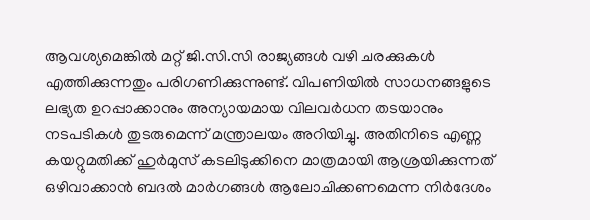ആവശ്യമെങ്കിൽ മറ്റ് ജി.സി.സി രാജ്യങ്ങൾ വഴി ചരക്കുകൾ എത്തിക്കുന്നതും പരിഗണിക്കുന്നുണ്ട്. വിപണിയിൽ സാധനങ്ങളുടെ ലഭ്യത ഉറപ്പാക്കാനും അന്യായമായ വിലവർധന തടയാനും നടപടികൾ തുടരുമെന്ന് മന്ത്രാലയം അറിയിച്ചു. അതിനിടെ എണ്ണ കയറ്റുമതിക്ക് ഹുർമുസ് കടലിടുക്കിനെ മാത്രമായി ആശ്രയിക്കുന്നത് ഒഴിവാക്കാൻ ബദൽ മാർഗങ്ങൾ ആലോചിക്കണമെന്ന നിർദേശം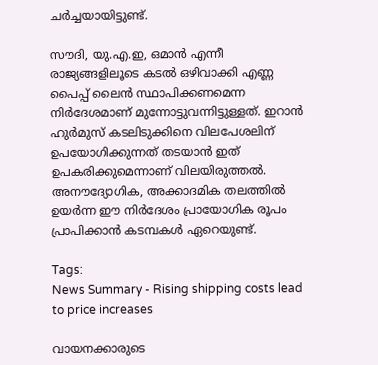ചർച്ചയായിട്ടുണ്ട്.

സൗദി, യു.എ.ഇ, ഒമാൻ എന്നീ രാജ്യങ്ങളിലൂടെ കടൽ ഒഴിവാക്കി എണ്ണ പൈപ്പ് ലൈൻ സ്ഥാപിക്കണമെന്ന നിർദേശമാണ് മുന്നോട്ടുവന്നിട്ടുള്ളത്. ഇറാൻ ഹുർമുസ് കടലിടുക്കിനെ വിലപേശലിന് ഉപയോഗിക്കുന്നത് തടയാൻ ഇത് ഉപകരിക്കുമെന്നാണ് വിലയിരുത്തൽ. അനൗദ്യോഗിക, അക്കാദമിക തലത്തിൽ ഉയർന്ന ഈ നിർദേശം പ്രായോഗിക രൂപം പ്രാപിക്കാൻ കടമ്പകൾ ഏറെയുണ്ട്.

Tags:
News Summary - Rising shipping costs lead to price increases

വായനക്കാരുടെ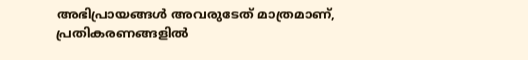അഭിപ്രായങ്ങള്‍ അവരുടേത് മാത്രമാണ്, പ്രതികരണങ്ങളിൽ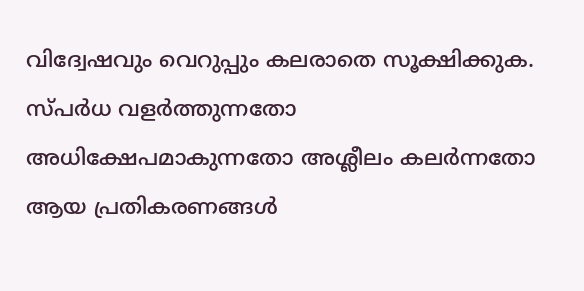വിദ്വേഷവും വെറുപ്പും കലരാതെ സൂക്ഷിക്കുക. സ്പർധ വളർത്തുന്നതോ അധിക്ഷേപമാകുന്നതോ അശ്ലീലം കലർന്നതോ ആയ പ്രതികരണങ്ങൾ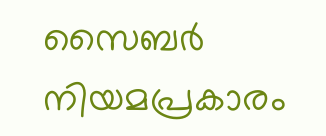സൈബർ നിയമപ്രകാരം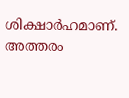ശിക്ഷാർഹമാണ്. അത്തരം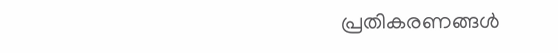പ്രതികരണങ്ങൾ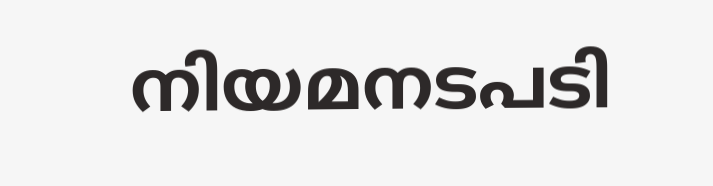നിയമനടപടി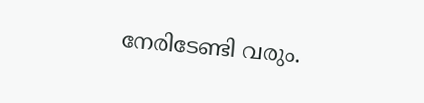നേരിടേണ്ടി വരും.